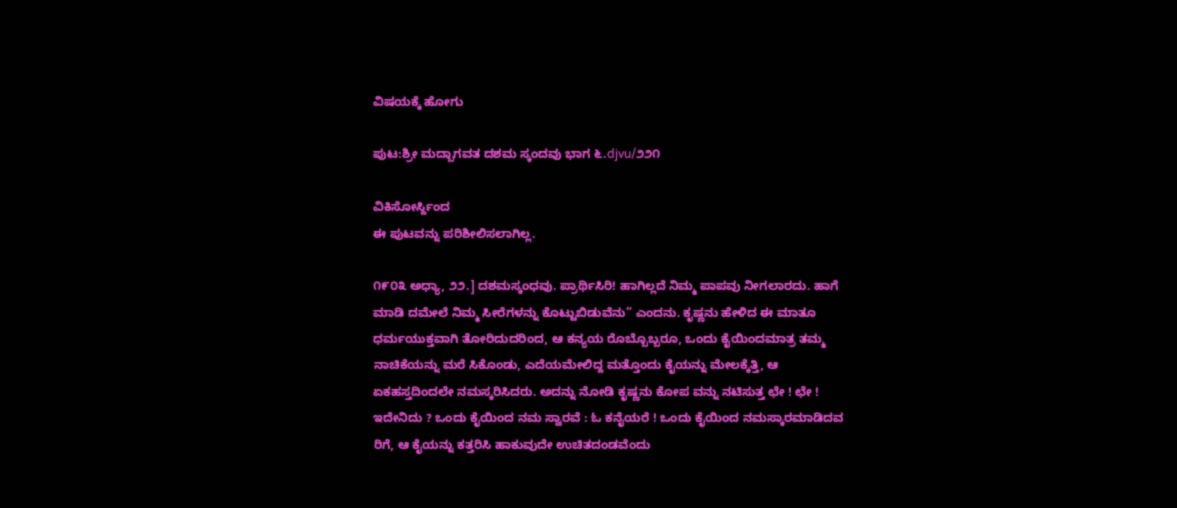ವಿಷಯಕ್ಕೆ ಹೋಗು

ಪುಟ:ಶ್ರೀ ಮದ್ಬಾಗವತ ದಶಮ ಸ್ಕಂದವು ಭಾಗ ೬.djvu/೨೨೧

ವಿಕಿಸೋರ್ಸ್ದಿಂದ
ಈ ಪುಟವನ್ನು ಪರಿಶೀಲಿಸಲಾಗಿಲ್ಲ.

೧೯೦೩ ಅಧ್ಯಾ, ೨೨.] ದಶಮಸ್ಕಂಧವು. ಪ್ರಾರ್ಥಿಸಿರಿ! ಹಾಗಿಲ್ಲದೆ ನಿಮ್ಮ ಪಾಪವು ನೀಗಲಾರದು. ಹಾಗೆ ಮಾಡಿ ದಮೇಲೆ ನಿಮ್ಮ ಸೀರೆಗಳನ್ನು ಕೊಟ್ಟುಬಿಡುವೆನು” ಎಂದನು. ಕೃಷ್ಣನು ಹೇಳಿದ ಈ ಮಾತೂ ಧರ್ಮಯುಕ್ತವಾಗಿ ತೋರಿದುದರಿಂದ, ಆ ಕನ್ಯಯ ರೊಬ್ಬೊಬ್ಬರೂ, ಒಂದು ಕೈಯಿಂದಮಾತ್ರ ತಮ್ಮ ನಾಚಿಕೆಯನ್ನು ಮರೆ ಸಿಕೊಂಡು, ಎದೆಯಮೇಲಿದ್ದ ಮತ್ತೊಂದು ಕೈಯನ್ನು ಮೇಲಕ್ಕೆತ್ತಿ, ಆ ಏಕಹಸ್ತದಿಂದಲೇ ನಮಸ್ಕರಿಸಿದರು. ಅದನ್ನು ನೋಡಿ ಕೃಷ್ಣನು ಕೋಪ ವನ್ನು ನಟಿಸುತ್ತ ಛೇ ! ಛೇ ! ಇದೇನಿದು ? ಒಂದು ಕೈಯಿಂದ ನಮ ಸ್ವಾರವೆ : ಓ ಕನೈಯರೆ ! ಒಂದು ಕೈಯಿಂದ ನಮಸ್ಕಾರಮಾಡಿದವ ರಿಗೆ, ಆ ಕೈಯನ್ನು ಕತ್ತರಿಸಿ ಹಾಕುವುದೇ ಉಚಿತದಂಡವೆಂದು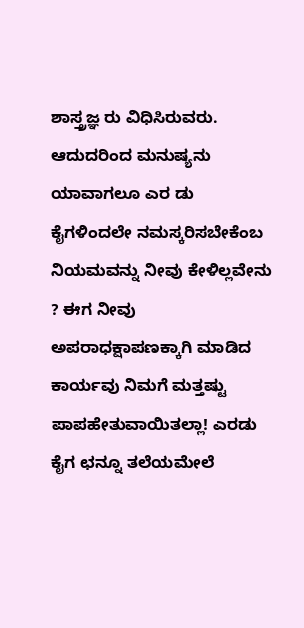ಶಾಸ್ತ್ರಜ್ಞ ರು ವಿಧಿಸಿರುವರು. ಆದುದರಿಂದ ಮನುಷ್ಯನು ಯಾವಾಗಲೂ ಎರ ಡು ಕೈಗಳಿಂದಲೇ ನಮಸ್ಕರಿಸಬೇಕೆಂಬ ನಿಯಮವನ್ನು ನೀವು ಕೇಳಿಲ್ಲವೇನು ? ಈಗ ನೀವು ಅಪರಾಧಕ್ಷಾಪಣಕ್ಕಾಗಿ ಮಾಡಿದ ಕಾರ್ಯವು ನಿಮಗೆ ಮತ್ತಷ್ಟು ಪಾಪಹೇತುವಾಯಿತಲ್ಲಾ! ಎರಡು ಕೈಗ ಛನ್ನೂ ತಲೆಯಮೇಲೆ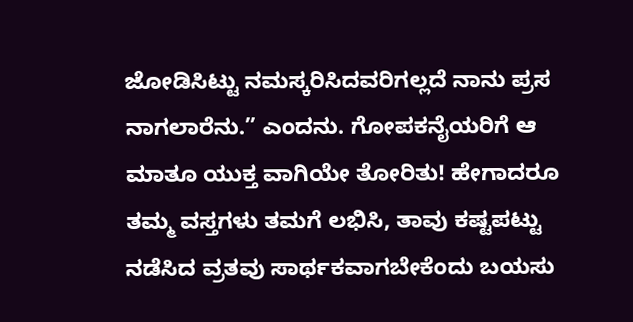ಜೋಡಿಸಿಟ್ಟು ನಮಸ್ಕರಿಸಿದವರಿಗಲ್ಲದೆ ನಾನು ಪ್ರಸ ನಾಗಲಾರೆನು.” ಎಂದನು. ಗೋಪಕನೈಯರಿಗೆ ಆ ಮಾತೂ ಯುಕ್ತ ವಾಗಿಯೇ ತೋರಿತು! ಹೇಗಾದರೂ ತಮ್ಮ ವಸ್ತಗಳು ತಮಗೆ ಲಭಿಸಿ, ತಾವು ಕಷ್ಟಪಟ್ಟು ನಡೆಸಿದ ವ್ರತವು ಸಾರ್ಥಕವಾಗಬೇಕೆಂದು ಬಯಸು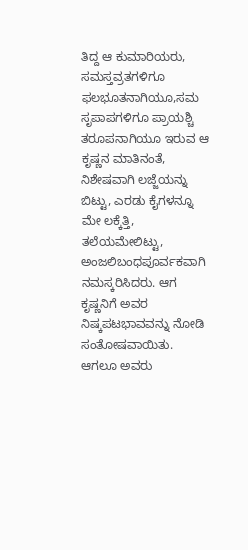ತಿದ್ದ ಆ ಕುಮಾರಿಯರು, ಸಮಸ್ತವ್ರತಗಳಿಗೂ ಫಲಭೂತನಾಗಿಯೂ,ಸಮ ಸೃಪಾಪಗಳಿಗೂ ಪ್ರಾಯಶ್ಚಿ ತರೂಪನಾಗಿಯೂ ಇರುವ ಆ ಕೃಷ್ಣನ ಮಾತಿನಂತೆ, ನಿಶೇಷವಾಗಿ ಲಜ್ಜೆಯನ್ನು ಬಿಟ್ಟು, ಎರಡು ಕೈಗಳನ್ನೂ ಮೇ ಲಕ್ಕೆತ್ತಿ, ತಲೆಯಮೇಲಿಟ್ಟು, ಅಂಜಲಿಬಂಧಪೂರ್ವಕವಾಗಿ ನಮಸ್ಕರಿಸಿದರು. ಆಗ ಕೃಷ್ಣನಿಗೆ ಅವರ ನಿಷ್ಕಪಟಭಾವವನ್ನು ನೋಡಿ ಸಂತೋಷವಾಯಿತು. ಆಗಲೂ ಅವರು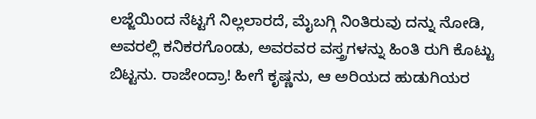ಲಜ್ಜೆಯಿಂದ ನೆಟ್ಟಗೆ ನಿಲ್ಲಲಾರದೆ, ಮೈಬಗ್ಗಿ ನಿಂತಿರುವು ದನ್ನು ನೋಡಿ, ಅವರಲ್ಲಿ ಕನಿಕರಗೊಂಡು, ಅವರವರ ವಸ್ತ್ರಗಳನ್ನು ಹಿಂತಿ ರುಗಿ ಕೊಟ್ಟು ಬಿಟ್ಟನು. ರಾಜೇಂದ್ರಾ! ಹೀಗೆ ಕೃಷ್ಣನು, ಆ ಅರಿಯದ ಹುಡುಗಿಯರ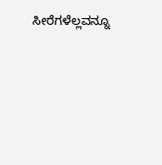ಸೀರೆಗಳೆಲ್ಲವನ್ನೂ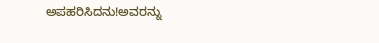ಅಪಹರಿಸಿದನು!ಅವರನ್ನು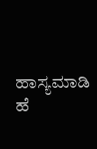ಹಾಸ್ಯಮಾಡಿ ಹೆ